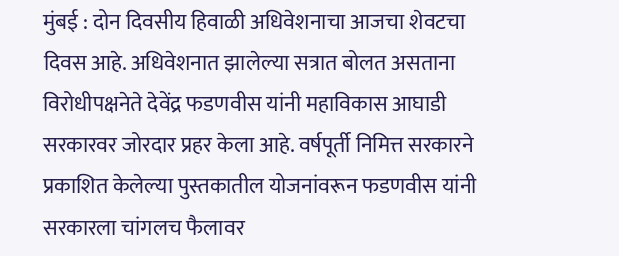मुंबई : दोन दिवसीय हिवाळी अधिवेशनाचा आजचा शेवटचा दिवस आहे. अधिवेशनात झालेल्या सत्रात बोलत असताना विरोधीपक्षनेते देवेंद्र फडणवीस यांनी महाविकास आघाडी सरकारवर जोरदार प्रहर केला आहे. वर्षपूर्ती निमित्त सरकारने प्रकाशित केलेल्या पुस्तकातील योजनांवरून फडणवीस यांनी सरकारला चांगलच फैलावर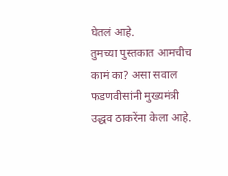घेतलं आहे.
तुमच्या पुस्तकात आमचीच कामं का? असा सवाल फडणवीसांनी मुख्यमंत्री उद्धव ठाकरेंना केला आहे.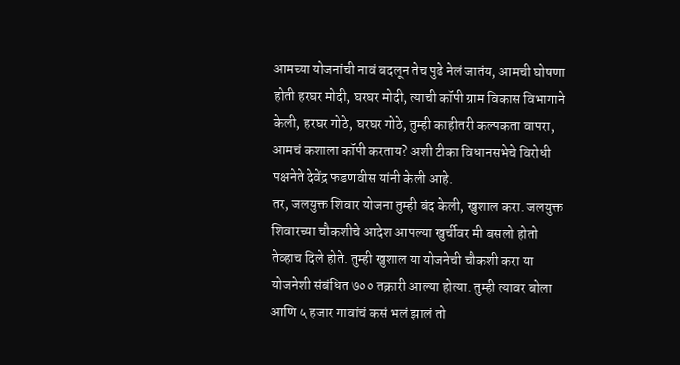आमच्या योजनांची नावं बदलून तेच पुढे नेलं जातंय, आमची घोषणा होती हरघर मोदी, घरघर मोदी, त्याची कॉपी ग्राम विकास विभागाने केली, हरघर गोठे, घरघर गोठे, तुम्ही काहीतरी कल्पकता वापरा, आमचं कशाला कॉपी करताय? अशी टीका विधानसभेचे विरोधी पक्षनेते देवेंद्र फडणवीस यांनी केली आहे.
तर, जलयुक्त शिवार योजना तुम्ही बंद केली, खुशाल करा. जलयुक्त शिवारच्या चौकशीचे आदेश आपल्या खुर्चीवर मी बसलो होतो तेव्हाच दिले होते. तुम्ही खुशाल या योजनेची चौकशी करा या योजनेशी संबंधित ७०० तक्रारी आल्या होत्या. तुम्ही त्यावर बोला आणि ५ हजार गावांचं कसं भलं झालं तो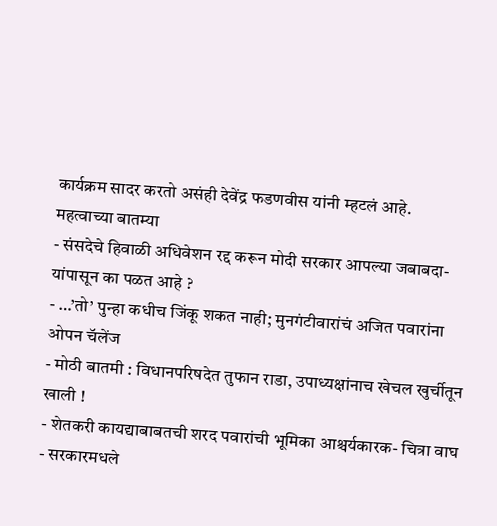कार्यक्रम सादर करतो असंही देवेंद्र फडणवीस यांनी म्हटलं आहे.
महत्वाच्या बातम्या
- संसदेचे हिवाळी अधिवेशन रद्द करून मोदी सरकार आपल्या जबाबदा-यांपासून का पळत आहे ?
- …’तो’ पुन्हा कधीच जिंकू शकत नाही; मुनगंटीवारांचं अजित पवारांना ओपन चॅलेंज
- मोठी बातमी : विधानपरिषदेत तुफान राडा, उपाध्यक्षांनाच खेचल खुर्चीतून खाली !
- शेतकरी कायद्याबाबतची शरद पवारांची भूमिका आश्चर्यकारक- चित्रा वाघ
- सरकारमधले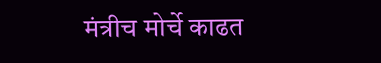मंत्रीच मोर्चे काढत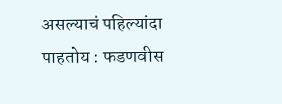असल्याचं पहिल्यांदा पाहतोय : फडणवीस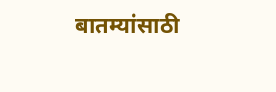बातम्यांसाठी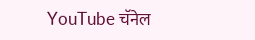YouTube चॅनेल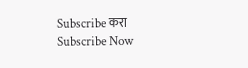Subscribe करा
Subscribe Now